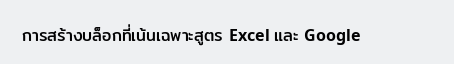การสร้างบล็อกที่เน้นเฉพาะสูตร Excel และ Google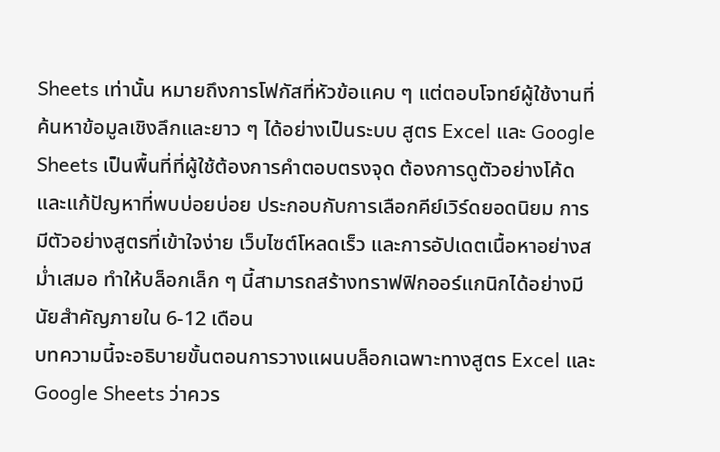Sheets เท่านั้น หมายถึงการโฟกัสที่หัวข้อแคบ ๆ แต่ตอบโจทย์ผู้ใช้งานที่ค้นหาข้อมูลเชิงลึกและยาว ๆ ได้อย่างเป็นระบบ สูตร Excel และ Google Sheets เป็นพื้นที่ที่ผู้ใช้ต้องการคำตอบตรงจุด ต้องการดูตัวอย่างโค้ด และแก้ปัญหาที่พบบ่อยบ่อย ประกอบกับการเลือกคีย์เวิร์ดยอดนิยม การมีตัวอย่างสูตรที่เข้าใจง่าย เว็บไซต์โหลดเร็ว และการอัปเดตเนื้อหาอย่างสม่ำเสมอ ทำให้บล็อกเล็ก ๆ นี้สามารถสร้างทราฟฟิกออร์แกนิกได้อย่างมีนัยสำคัญภายใน 6-12 เดือน
บทความนี้จะอธิบายขั้นตอนการวางแผนบล็อกเฉพาะทางสูตร Excel และ Google Sheets ว่าควร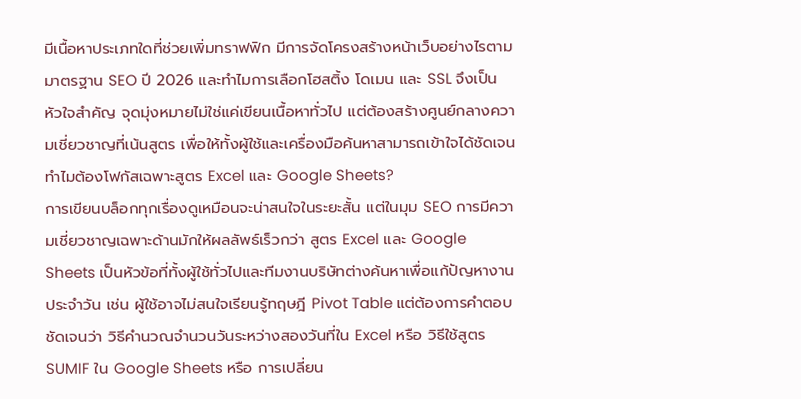มีเนื้อหาประเภทใดที่ช่วยเพิ่มทราฟฟิก มีการจัดโครงสร้างหน้าเว็บอย่างไรตามมาตรฐาน SEO ปี 2026 และทำไมการเลือกโฮสติ้ง โดเมน และ SSL จึงเป็นหัวใจสำคัญ จุดมุ่งหมายไม่ใช่แค่เขียนเนื้อหาทั่วไป แต่ต้องสร้างศูนย์กลางความเชี่ยวชาญที่เน้นสูตร เพื่อให้ทั้งผู้ใช้และเครื่องมือค้นหาสามารถเข้าใจได้ชัดเจน
ทำไมต้องโฟกัสเฉพาะสูตร Excel และ Google Sheets?
การเขียนบล็อกทุกเรื่องดูเหมือนจะน่าสนใจในระยะสั้น แต่ในมุม SEO การมีความเชี่ยวชาญเฉพาะด้านมักให้ผลลัพธ์เร็วกว่า สูตร Excel และ Google Sheets เป็นหัวข้อที่ทั้งผู้ใช้ทั่วไปและทีมงานบริษัทต่างค้นหาเพื่อแก้ปัญหางานประจำวัน เช่น ผู้ใช้อาจไม่สนใจเรียนรู้ทฤษฎี Pivot Table แต่ต้องการคำตอบชัดเจนว่า วิธีคำนวณจำนวนวันระหว่างสองวันที่ใน Excel หรือ วิธีใช้สูตร SUMIF ใน Google Sheets หรือ การเปลี่ยน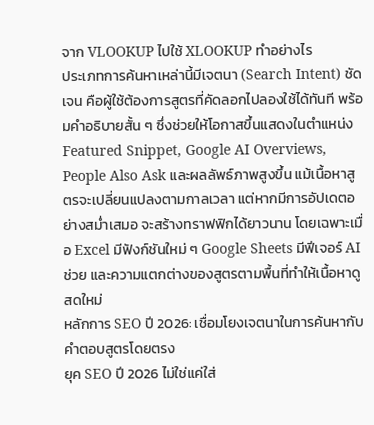จาก VLOOKUP ไปใช้ XLOOKUP ทำอย่างไร
ประเภทการค้นหาเหล่านี้มีเจตนา (Search Intent) ชัดเจน คือผู้ใช้ต้องการสูตรที่คัดลอกไปลองใช้ได้ทันที พร้อมคำอธิบายสั้น ๆ ซึ่งช่วยให้โอกาสขึ้นแสดงในตำแหน่ง Featured Snippet, Google AI Overviews, People Also Ask และผลลัพธ์ภาพสูงขึ้น แม้เนื้อหาสูตรจะเปลี่ยนแปลงตามกาลเวลา แต่หากมีการอัปเดตอย่างสม่ำเสมอ จะสร้างทราฟฟิกได้ยาวนาน โดยเฉพาะเมื่อ Excel มีฟังก์ชันใหม่ ๆ Google Sheets มีฟีเจอร์ AI ช่วย และความแตกต่างของสูตรตามพื้นที่ทำให้เนื้อหาดูสดใหม่
หลักการ SEO ปี 2026: เชื่อมโยงเจตนาในการค้นหากับคำตอบสูตรโดยตรง
ยุค SEO ปี 2026 ไม่ใช่แค่ใส่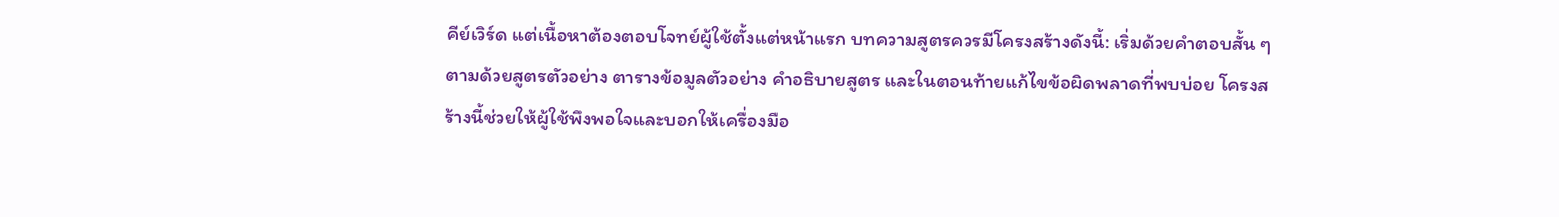คีย์เวิร์ด แต่เนื้อหาต้องตอบโจทย์ผู้ใช้ตั้งแต่หน้าแรก บทความสูตรควรมีโครงสร้างดังนี้: เริ่มด้วยคำตอบสั้น ๆ ตามด้วยสูตรตัวอย่าง ตารางข้อมูลตัวอย่าง คำอธิบายสูตร และในตอนท้ายแก้ไขข้อผิดพลาดที่พบบ่อย โครงสร้างนี้ช่วยให้ผู้ใช้พึงพอใจและบอกให้เครื่องมือ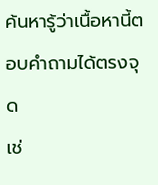ค้นหารู้ว่าเนื้อหานี้ตอบคำถามได้ตรงจุด
เช่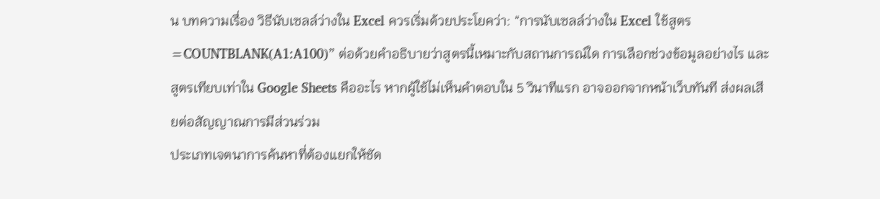น บทความเรื่อง วิธีนับเซลล์ว่างใน Excel ควรเริ่มด้วยประโยคว่า: “การนับเซลล์ว่างใน Excel ใช้สูตร =COUNTBLANK(A1:A100)” ต่อด้วยคำอธิบายว่าสูตรนี้เหมาะกับสถานการณ์ใด การเลือกช่วงข้อมูลอย่างไร และสูตรเทียบเท่าใน Google Sheets คืออะไร หากผู้ใช้ไม่เห็นคำตอบใน 5 วินาทีแรก อาจออกจากหน้าเว็บทันที ส่งผลเสียต่อสัญญาณการมีส่วนร่วม
ประเภทเจตนาการค้นหาที่ต้องแยกให้ชัด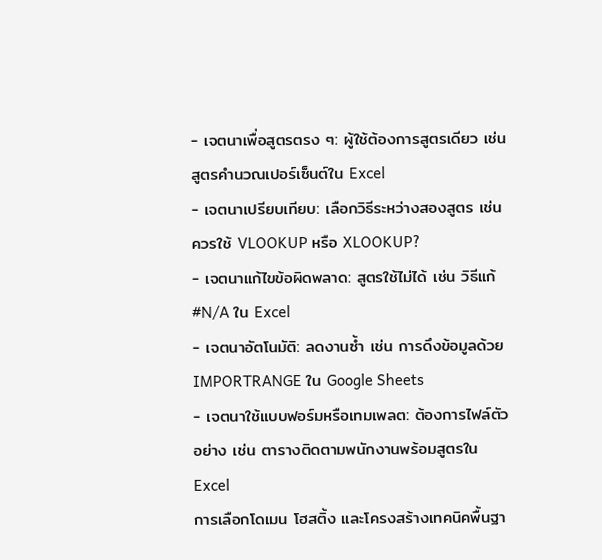- เจตนาเพื่อสูตรตรง ๆ: ผู้ใช้ต้องการสูตรเดียว เช่น สูตรคำนวณเปอร์เซ็นต์ใน Excel
- เจตนาเปรียบเทียบ: เลือกวิธีระหว่างสองสูตร เช่น ควรใช้ VLOOKUP หรือ XLOOKUP?
- เจตนาแก้ไขข้อผิดพลาด: สูตรใช้ไม่ได้ เช่น วิธีแก้ #N/A ใน Excel
- เจตนาอัตโนมัติ: ลดงานซ้ำ เช่น การดึงข้อมูลด้วย IMPORTRANGE ใน Google Sheets
- เจตนาใช้แบบฟอร์มหรือเทมเพลต: ต้องการไฟล์ตัวอย่าง เช่น ตารางติดตามพนักงานพร้อมสูตรใน Excel
การเลือกโดเมน โฮสติ้ง และโครงสร้างเทคนิคพื้นฐา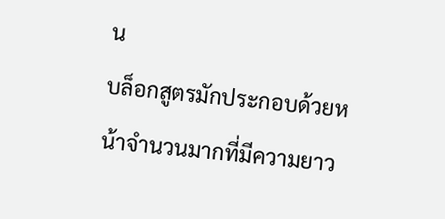น
บล็อกสูตรมักประกอบด้วยหน้าจำนวนมากที่มีความยาว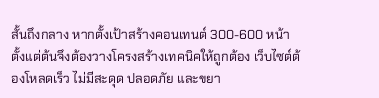สั้นถึงกลาง หากตั้งเป้าสร้างคอนเทนต์ 300-600 หน้า ตั้งแต่ต้นจึงต้องวางโครงสร้างเทคนิคให้ถูกต้อง เว็บไซต์ต้องโหลดเร็ว ไม่มีสะดุด ปลอดภัย และขยา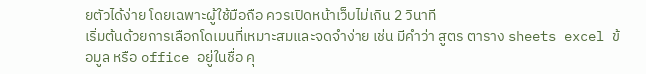ยตัวได้ง่าย โดยเฉพาะผู้ใช้มือถือ ควรเปิดหน้าเว็บไม่เกิน 2 วินาที
เริ่มต้นด้วยการเลือกโดเมนที่เหมาะสมและจดจำง่าย เช่น มีคำว่า สูตร ตาราง sheets excel ข้อมูล หรือ office อยู่ในชื่อ คุ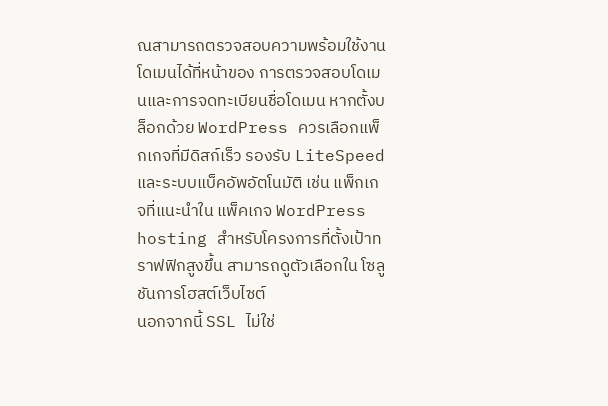ณสามารถตรวจสอบความพร้อมใช้งานโดเมนได้ที่หน้าของ การตรวจสอบโดเมนและการจดทะเบียนชื่อโดเมน หากตั้งบล็อกด้วย WordPress ควรเลือกแพ็กเกจที่มีดิสก์เร็ว รองรับ LiteSpeed และระบบแบ็คอัพอัตโนมัติ เช่น แพ็กเกจที่แนะนำใน แพ็คเกจ WordPress hosting สำหรับโครงการที่ตั้งเป้าทราฟฟิกสูงขึ้น สามารถดูตัวเลือกใน โซลูชันการโฮสต์เว็บไซต์
นอกจากนี้ SSL ไม่ใช่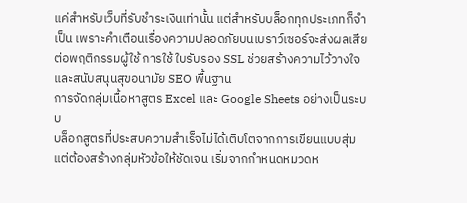แค่สำหรับเว็บที่รับชำระเงินเท่านั้น แต่สำหรับบล็อกทุกประเภทก็จำเป็น เพราะคำเตือนเรื่องความปลอดภัยบนเบราว์เซอร์จะส่งผลเสียต่อพฤติกรรมผู้ใช้ การใช้ ใบรับรอง SSL ช่วยสร้างความไว้วางใจและสนับสนุนสุขอนามัย SEO พื้นฐาน
การจัดกลุ่มเนื้อหาสูตร Excel และ Google Sheets อย่างเป็นระบบ
บล็อกสูตรที่ประสบความสำเร็จไม่ได้เติบโตจากการเขียนแบบสุ่ม แต่ต้องสร้างกลุ่มหัวข้อให้ชัดเจน เริ่มจากกำหนดหมวดห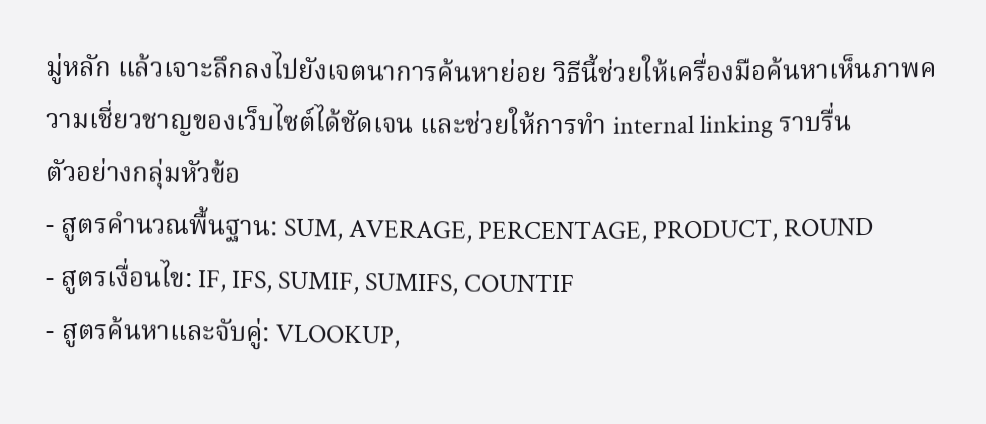มู่หลัก แล้วเจาะลึกลงไปยังเจตนาการค้นหาย่อย วิธีนี้ช่วยให้เครื่องมือค้นหาเห็นภาพความเชี่ยวชาญของเว็บไซต์ได้ชัดเจน และช่วยให้การทำ internal linking ราบรื่น
ตัวอย่างกลุ่มหัวข้อ
- สูตรคำนวณพื้นฐาน: SUM, AVERAGE, PERCENTAGE, PRODUCT, ROUND
- สูตรเงื่อนไข: IF, IFS, SUMIF, SUMIFS, COUNTIF
- สูตรค้นหาและจับคู่: VLOOKUP,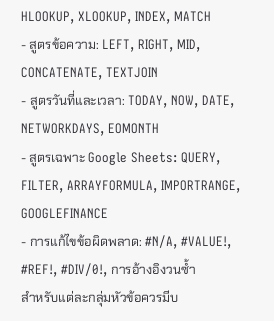HLOOKUP, XLOOKUP, INDEX, MATCH
- สูตรข้อความ: LEFT, RIGHT, MID, CONCATENATE, TEXTJOIN
- สูตรวันที่และเวลา: TODAY, NOW, DATE, NETWORKDAYS, EOMONTH
- สูตรเฉพาะ Google Sheets: QUERY, FILTER, ARRAYFORMULA, IMPORTRANGE, GOOGLEFINANCE
- การแก้ไขข้อผิดพลาด: #N/A, #VALUE!, #REF!, #DIV/0!, การอ้างอิงวนซ้ำ
สำหรับแต่ละกลุ่มหัวข้อควรมีบ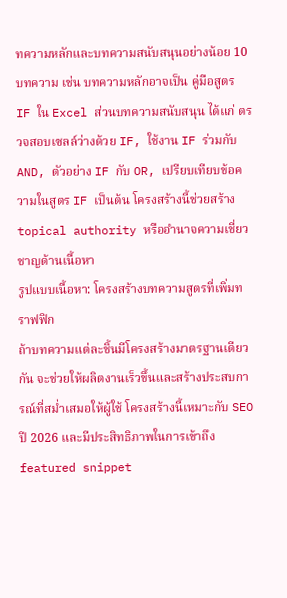ทความหลักและบทความสนับสนุนอย่างน้อย 10 บทความ เช่น บทความหลักอาจเป็น คู่มือสูตร IF ใน Excel ส่วนบทความสนับสนุน ได้แก่ ตรวจสอบเซลล์ว่างด้วย IF, ใช้งาน IF ร่วมกับ AND, ตัวอย่าง IF กับ OR, เปรียบเทียบข้อความในสูตร IF เป็นต้น โครงสร้างนี้ช่วยสร้าง topical authority หรืออำนาจความเชี่ยวชาญด้านเนื้อหา
รูปแบบเนื้อหา: โครงสร้างบทความสูตรที่เพิ่มทราฟฟิก
ถ้าบทความแต่ละชิ้นมีโครงสร้างมาตรฐานเดียวกัน จะช่วยให้ผลิตงานเร็วขึ้นและสร้างประสบการณ์ที่สม่ำเสมอให้ผู้ใช้ โครงสร้างนี้เหมาะกับ SEO ปี 2026 และมีประสิทธิภาพในการเข้าถึง featured snippet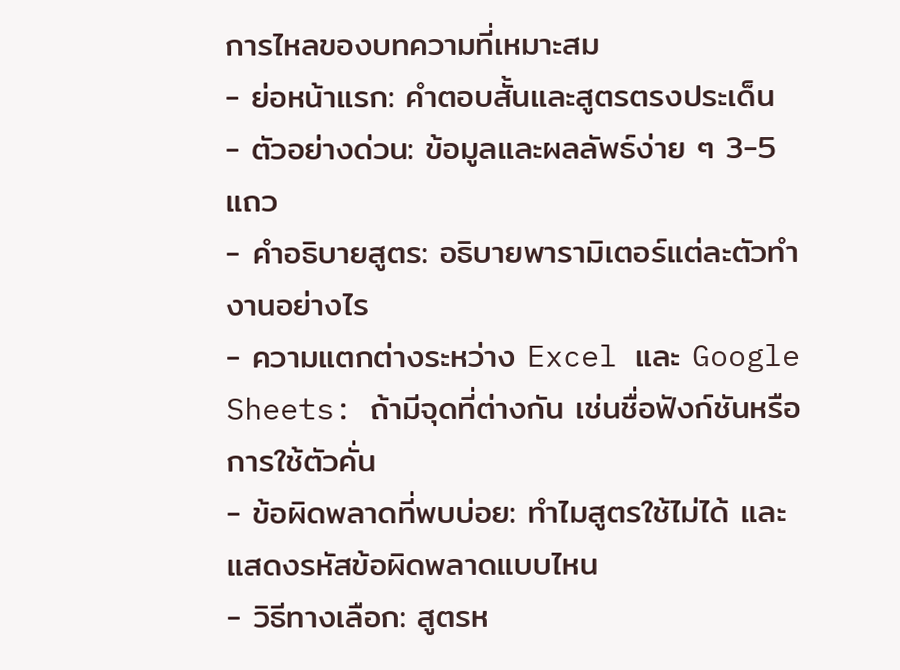การไหลของบทความที่เหมาะสม
- ย่อหน้าแรก: คำตอบสั้นและสูตรตรงประเด็น
- ตัวอย่างด่วน: ข้อมูลและผลลัพธ์ง่าย ๆ 3-5 แถว
- คำอธิบายสูตร: อธิบายพารามิเตอร์แต่ละตัวทำงานอย่างไร
- ความแตกต่างระหว่าง Excel และ Google Sheets: ถ้ามีจุดที่ต่างกัน เช่นชื่อฟังก์ชันหรือการใช้ตัวคั่น
- ข้อผิดพลาดที่พบบ่อย: ทำไมสูตรใช้ไม่ได้ และแสดงรหัสข้อผิดพลาดแบบไหน
- วิธีทางเลือก: สูตรห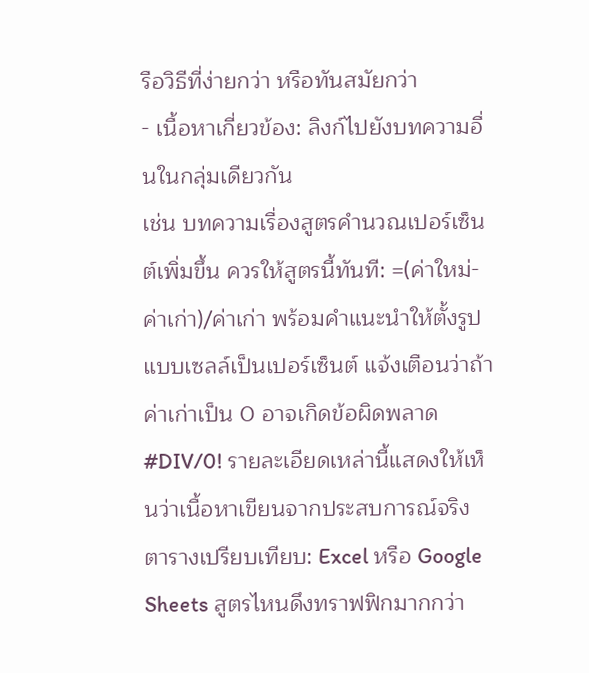รือวิธีที่ง่ายกว่า หรือทันสมัยกว่า
- เนื้อหาเกี่ยวข้อง: ลิงก์ไปยังบทความอื่นในกลุ่มเดียวกัน
เช่น บทความเรื่องสูตรคำนวณเปอร์เซ็นต์เพิ่มขึ้น ควรให้สูตรนี้ทันที: =(ค่าใหม่-ค่าเก่า)/ค่าเก่า พร้อมคำแนะนำให้ตั้งรูปแบบเซลล์เป็นเปอร์เซ็นต์ แจ้งเตือนว่าถ้าค่าเก่าเป็น 0 อาจเกิดข้อผิดพลาด #DIV/0! รายละเอียดเหล่านี้แสดงให้เห็นว่าเนื้อหาเขียนจากประสบการณ์จริง
ตารางเปรียบเทียบ: Excel หรือ Google Sheets สูตรไหนดึงทราฟฟิกมากกว่า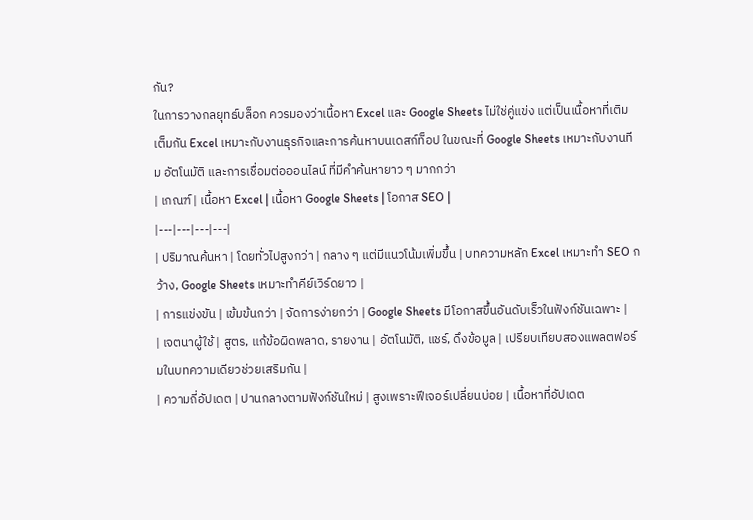กัน?
ในการวางกลยุทธ์บล็อก ควรมองว่าเนื้อหา Excel และ Google Sheets ไม่ใช่คู่แข่ง แต่เป็นเนื้อหาที่เติมเต็มกัน Excel เหมาะกับงานธุรกิจและการค้นหาบนเดสก์ท็อป ในขณะที่ Google Sheets เหมาะกับงานทีม อัตโนมัติ และการเชื่อมต่อออนไลน์ ที่มีคำค้นหายาว ๆ มากกว่า
| เกณฑ์ | เนื้อหา Excel | เนื้อหา Google Sheets | โอกาส SEO |
|---|---|---|---|
| ปริมาณค้นหา | โดยทั่วไปสูงกว่า | กลาง ๆ แต่มีแนวโน้มเพิ่มขึ้น | บทความหลัก Excel เหมาะทำ SEO กว้าง, Google Sheets เหมาะทำคีย์เวิร์ดยาว |
| การแข่งขัน | เข้มข้นกว่า | จัดการง่ายกว่า | Google Sheets มีโอกาสขึ้นอันดับเร็วในฟังก์ชันเฉพาะ |
| เจตนาผู้ใช้ | สูตร, แก้ข้อผิดพลาด, รายงาน | อัตโนมัติ, แชร์, ดึงข้อมูล | เปรียบเทียบสองแพลตฟอร์มในบทความเดียวช่วยเสริมกัน |
| ความถี่อัปเดต | ปานกลางตามฟังก์ชันใหม่ | สูงเพราะฟีเจอร์เปลี่ยนบ่อย | เนื้อหาที่อัปเดต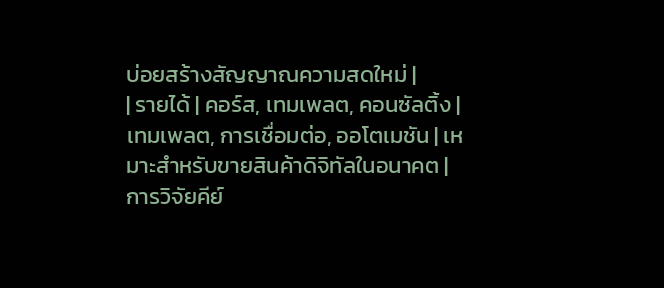บ่อยสร้างสัญญาณความสดใหม่ |
| รายได้ | คอร์ส, เทมเพลต, คอนซัลติ้ง | เทมเพลต, การเชื่อมต่อ, ออโตเมชัน | เหมาะสำหรับขายสินค้าดิจิทัลในอนาคต |
การวิจัยคีย์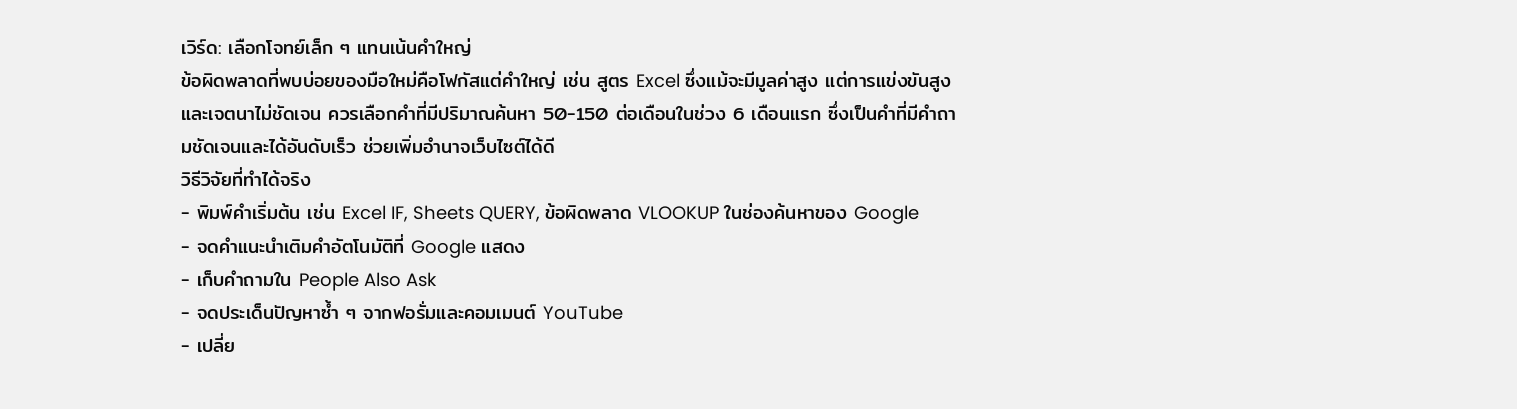เวิร์ด: เลือกโจทย์เล็ก ๆ แทนเน้นคำใหญ่
ข้อผิดพลาดที่พบบ่อยของมือใหม่คือโฟกัสแต่คำใหญ่ เช่น สูตร Excel ซึ่งแม้จะมีมูลค่าสูง แต่การแข่งขันสูงและเจตนาไม่ชัดเจน ควรเลือกคำที่มีปริมาณค้นหา 50-150 ต่อเดือนในช่วง 6 เดือนแรก ซึ่งเป็นคำที่มีคำถามชัดเจนและได้อันดับเร็ว ช่วยเพิ่มอำนาจเว็บไซต์ได้ดี
วิธีวิจัยที่ทำได้จริง
- พิมพ์คำเริ่มต้น เช่น Excel IF, Sheets QUERY, ข้อผิดพลาด VLOOKUP ในช่องค้นหาของ Google
- จดคำแนะนำเติมคำอัตโนมัติที่ Google แสดง
- เก็บคำถามใน People Also Ask
- จดประเด็นปัญหาซ้ำ ๆ จากฟอรั่มและคอมเมนต์ YouTube
- เปลี่ย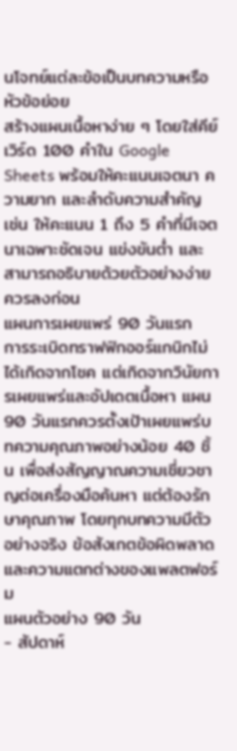นโจทย์แต่ละข้อเป็นบทความหรือหัวข้อย่อย
สร้างแผนเนื้อหาง่าย ๆ โดยใส่คีย์เวิร์ด 100 คำใน Google Sheets พร้อมให้คะแนนเจตนา ความยาก และลำดับความสำคัญ เช่น ให้คะแนน 1 ถึง 5 คำที่มีเจตนาเฉพาะชัดเจน แข่งขันต่ำ และสามารถอธิบายด้วยตัวอย่างง่าย ควรลงก่อน
แผนการเผยแพร่ 90 วันแรก
การระเบิดทราฟฟิกออร์แกนิกไม่ได้เกิดจากโชค แต่เกิดจากวินัยการเผยแพร่และอัปเดตเนื้อหา แผน 90 วันแรกควรตั้งเป้าเผยแพร่บทความคุณภาพอย่างน้อย 40 ชิ้น เพื่อส่งสัญญาณความเชี่ยวชาญต่อเครื่องมือค้นหา แต่ต้องรักษาคุณภาพ โดยทุกบทความมีตัวอย่างจริง ข้อสังเกตข้อผิดพลาด และความแตกต่างของแพลตฟอร์ม
แผนตัวอย่าง 90 วัน
- สัปดาห์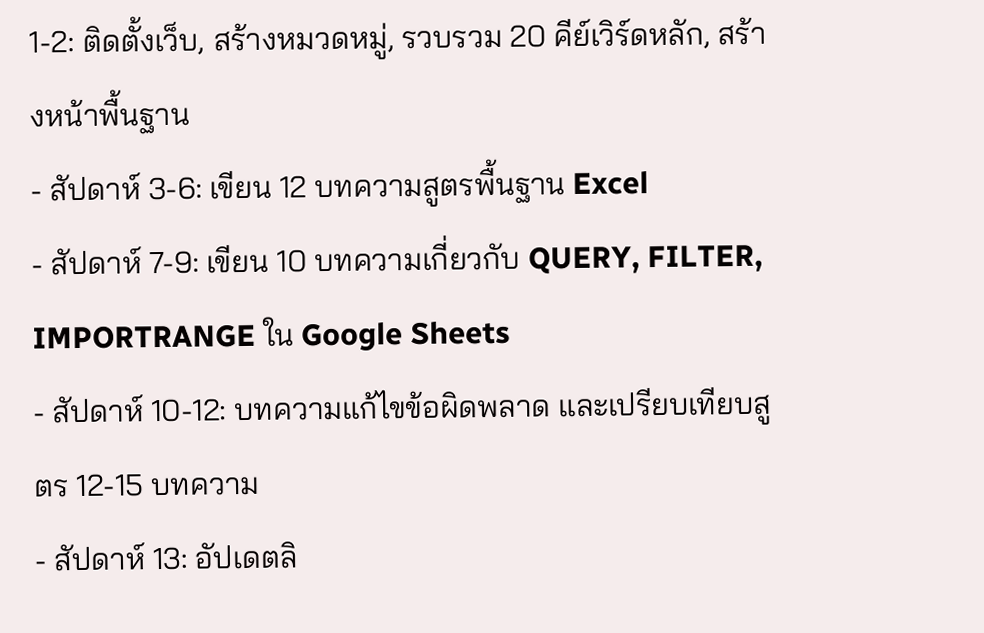1-2: ติดตั้งเว็บ, สร้างหมวดหมู่, รวบรวม 20 คีย์เวิร์ดหลัก, สร้างหน้าพื้นฐาน
- สัปดาห์ 3-6: เขียน 12 บทความสูตรพื้นฐาน Excel
- สัปดาห์ 7-9: เขียน 10 บทความเกี่ยวกับ QUERY, FILTER, IMPORTRANGE ใน Google Sheets
- สัปดาห์ 10-12: บทความแก้ไขข้อผิดพลาด และเปรียบเทียบสูตร 12-15 บทความ
- สัปดาห์ 13: อัปเดตลิ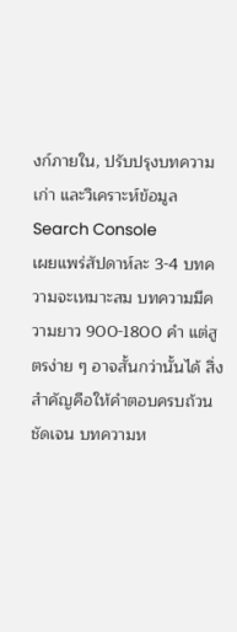งก์ภายใน, ปรับปรุงบทความเก่า และวิเคราะห์ข้อมูล Search Console
เผยแพร่สัปดาห์ละ 3-4 บทความจะเหมาะสม บทความมีความยาว 900-1800 คำ แต่สูตรง่าย ๆ อาจสั้นกว่านั้นได้ สิ่งสำคัญคือให้คำตอบครบถ้วน ชัดเจน บทความห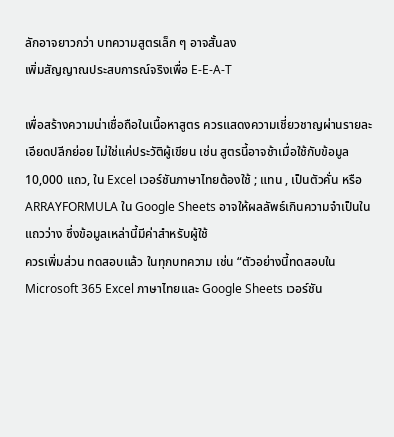ลักอาจยาวกว่า บทความสูตรเล็ก ๆ อาจสั้นลง
เพิ่มสัญญาณประสบการณ์จริงเพื่อ E-E-A-T

เพื่อสร้างความน่าเชื่อถือในเนื้อหาสูตร ควรแสดงความเชี่ยวชาญผ่านรายละเอียดปลีกย่อย ไม่ใช่แค่ประวัติผู้เขียน เช่น สูตรนี้อาจช้าเมื่อใช้กับข้อมูล 10,000 แถว, ใน Excel เวอร์ชันภาษาไทยต้องใช้ ; แทน , เป็นตัวคั่น หรือ ARRAYFORMULA ใน Google Sheets อาจให้ผลลัพธ์เกินความจำเป็นในแถวว่าง ซึ่งข้อมูลเหล่านี้มีค่าสำหรับผู้ใช้
ควรเพิ่มส่วน ทดสอบแล้ว ในทุกบทความ เช่น “ตัวอย่างนี้ทดสอบใน Microsoft 365 Excel ภาษาไทยและ Google Sheets เวอร์ชัน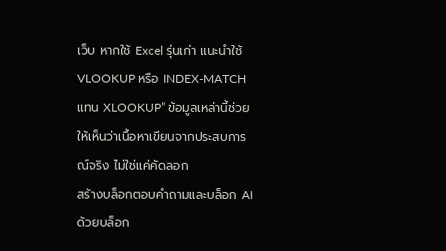เว็บ หากใช้ Excel รุ่นเก่า แนะนำใช้ VLOOKUP หรือ INDEX-MATCH แทน XLOOKUP” ข้อมูลเหล่านี้ช่วยให้เห็นว่าเนื้อหาเขียนจากประสบการณ์จริง ไม่ใช่แค่คัดลอก
สร้างบล็อกตอบคำถามและบล็อก AI ด้วยบล็อก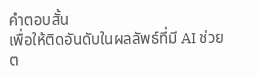คำตอบสั้น
เพื่อให้ติดอันดับในผลลัพธ์ที่มี AI ช่วยต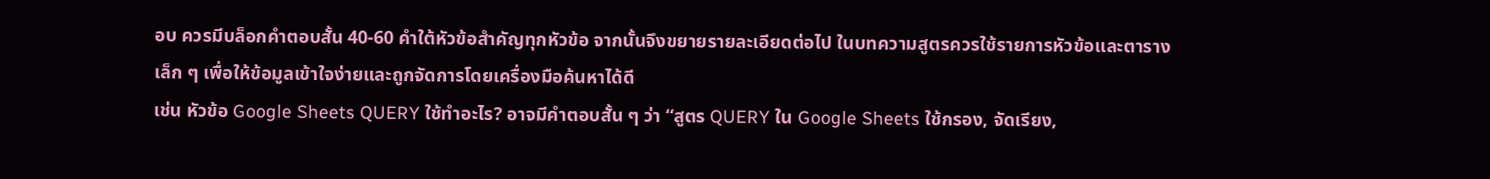อบ ควรมีบล็อกคำตอบสั้น 40-60 คำใต้หัวข้อสำคัญทุกหัวข้อ จากนั้นจึงขยายรายละเอียดต่อไป ในบทความสูตรควรใช้รายการหัวข้อและตารางเล็ก ๆ เพื่อให้ข้อมูลเข้าใจง่ายและถูกจัดการโดยเครื่องมือค้นหาได้ดี
เช่น หัวข้อ Google Sheets QUERY ใช้ทำอะไร? อาจมีคำตอบสั้น ๆ ว่า “สูตร QUERY ใน Google Sheets ใช้กรอง, จัดเรียง,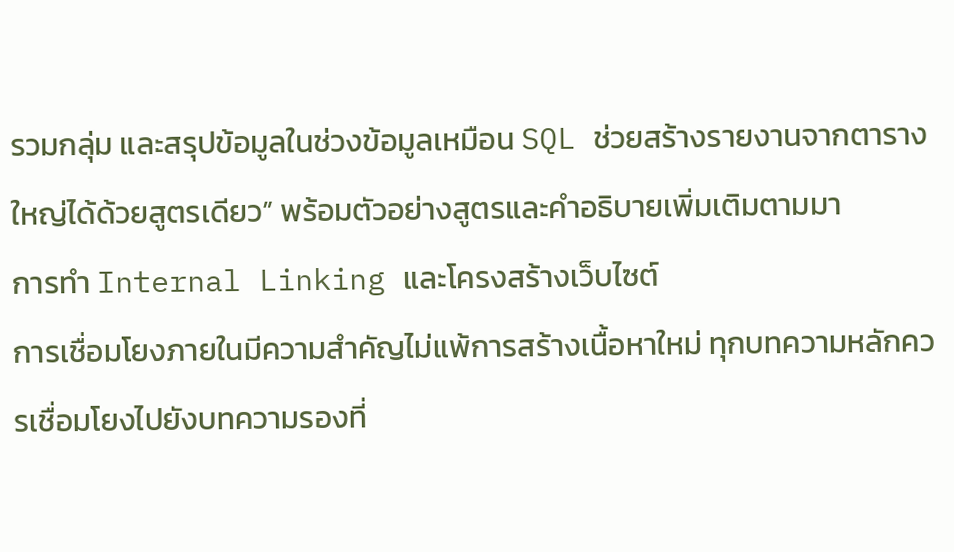รวมกลุ่ม และสรุปข้อมูลในช่วงข้อมูลเหมือน SQL ช่วยสร้างรายงานจากตารางใหญ่ได้ด้วยสูตรเดียว” พร้อมตัวอย่างสูตรและคำอธิบายเพิ่มเติมตามมา
การทำ Internal Linking และโครงสร้างเว็บไซต์
การเชื่อมโยงภายในมีความสำคัญไม่แพ้การสร้างเนื้อหาใหม่ ทุกบทความหลักควรเชื่อมโยงไปยังบทความรองที่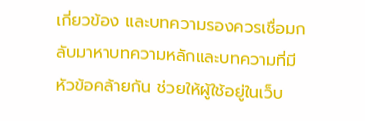เกี่ยวข้อง และบทความรองควรเชื่อมกลับมาหาบทความหลักและบทความที่มีหัวข้อคล้ายกัน ช่วยให้ผู้ใช้อยู่ในเว็บ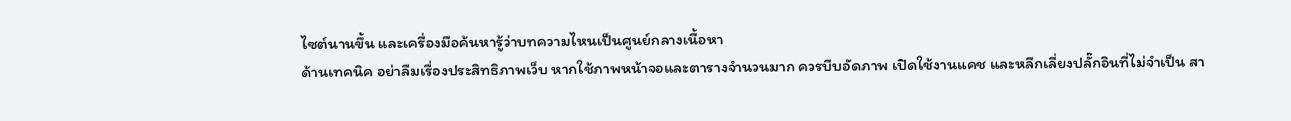ไซต์นานขึ้น และเครื่องมือค้นหารู้ว่าบทความไหนเป็นศูนย์กลางเนื้อหา
ด้านเทคนิค อย่าลืมเรื่องประสิทธิภาพเว็บ หากใช้ภาพหน้าจอและตารางจำนวนมาก ควรบีบอัดภาพ เปิดใช้งานแคช และหลีกเลี่ยงปลั๊กอินที่ไม่จำเป็น สา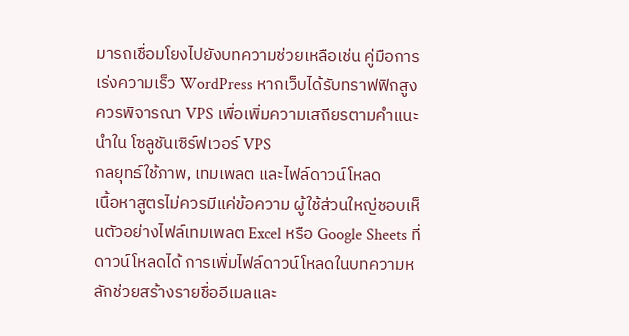มารถเชื่อมโยงไปยังบทความช่วยเหลือเช่น คู่มือการเร่งความเร็ว WordPress หากเว็บได้รับทราฟฟิกสูง ควรพิจารณา VPS เพื่อเพิ่มความเสถียรตามคำแนะนำใน โซลูชันเซิร์ฟเวอร์ VPS
กลยุทธ์ใช้ภาพ, เทมเพลต และไฟล์ดาวน์โหลด
เนื้อหาสูตรไม่ควรมีแค่ข้อความ ผู้ใช้ส่วนใหญ่ชอบเห็นตัวอย่างไฟล์เทมเพลต Excel หรือ Google Sheets ที่ดาวน์โหลดได้ การเพิ่มไฟล์ดาวน์โหลดในบทความหลักช่วยสร้างรายชื่ออีเมลและ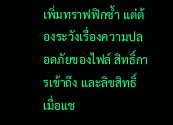เพิ่มทราฟฟิกซ้ำ แต่ต้องระวังเรื่องความปลอดภัยของไฟล์ สิทธิ์การเข้าถึง และลิขสิทธิ์
เมื่อแช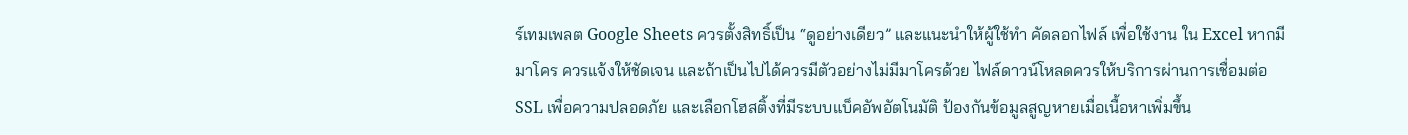ร์เทมเพลต Google Sheets ควรตั้งสิทธิ์เป็น “ดูอย่างเดียว” และแนะนำให้ผู้ใช้ทำ คัดลอกไฟล์ เพื่อใช้งาน ใน Excel หากมีมาโคร ควรแจ้งให้ชัดเจน และถ้าเป็นไปได้ควรมีตัวอย่างไม่มีมาโครด้วย ไฟล์ดาวน์โหลดควรให้บริการผ่านการเชื่อมต่อ SSL เพื่อความปลอดภัย และเลือกโฮสติ้งที่มีระบบแบ็คอัพอัตโนมัติ ป้องกันข้อมูลสูญหายเมื่อเนื้อหาเพิ่มขึ้น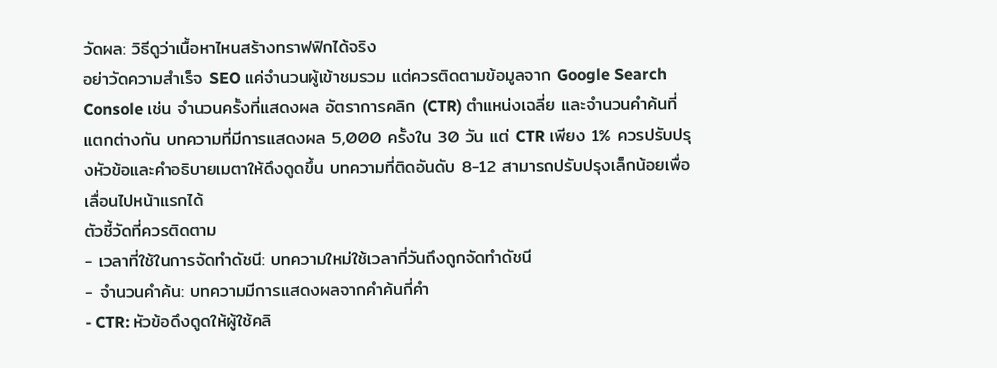วัดผล: วิธีดูว่าเนื้อหาไหนสร้างทราฟฟิกได้จริง
อย่าวัดความสำเร็จ SEO แค่จำนวนผู้เข้าชมรวม แต่ควรติดตามข้อมูลจาก Google Search Console เช่น จำนวนครั้งที่แสดงผล อัตราการคลิก (CTR) ตำแหน่งเฉลี่ย และจำนวนคำค้นที่แตกต่างกัน บทความที่มีการแสดงผล 5,000 ครั้งใน 30 วัน แต่ CTR เพียง 1% ควรปรับปรุงหัวข้อและคำอธิบายเมตาให้ดึงดูดขึ้น บทความที่ติดอันดับ 8-12 สามารถปรับปรุงเล็กน้อยเพื่อเลื่อนไปหน้าแรกได้
ตัวชี้วัดที่ควรติดตาม
- เวลาที่ใช้ในการจัดทำดัชนี: บทความใหม่ใช้เวลากี่วันถึงถูกจัดทำดัชนี
- จำนวนคำค้น: บทความมีการแสดงผลจากคำค้นกี่คำ
- CTR: หัวข้อดึงดูดให้ผู้ใช้คลิ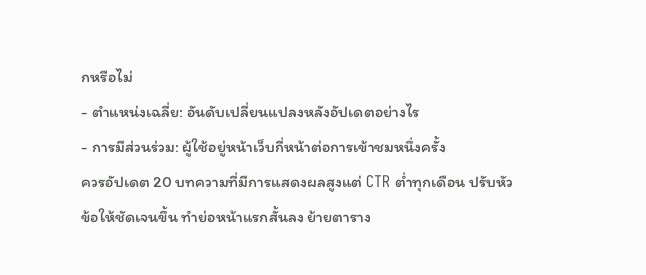กหรือไม่
- ตำแหน่งเฉลี่ย: อันดับเปลี่ยนแปลงหลังอัปเดตอย่างไร
- การมีส่วนร่วม: ผู้ใช้อยู่หน้าเว็บกี่หน้าต่อการเข้าชมหนึ่งครั้ง
ควรอัปเดต 20 บทความที่มีการแสดงผลสูงแต่ CTR ต่ำทุกเดือน ปรับหัวข้อให้ชัดเจนขึ้น ทำย่อหน้าแรกสั้นลง ย้ายตาราง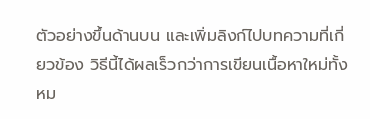ตัวอย่างขึ้นด้านบน และเพิ่มลิงก์ไปบทความที่เกี่ยวข้อง วิธีนี้ได้ผลเร็วกว่าการเขียนเนื้อหาใหม่ทั้งหม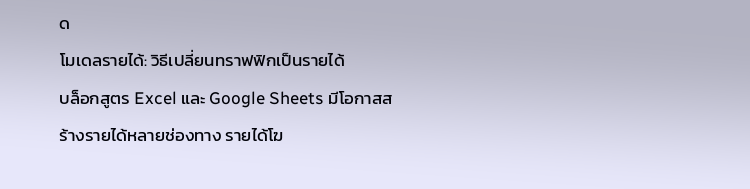ด
โมเดลรายได้: วิธีเปลี่ยนทราฟฟิกเป็นรายได้
บล็อกสูตร Excel และ Google Sheets มีโอกาสสร้างรายได้หลายช่องทาง รายได้โฆ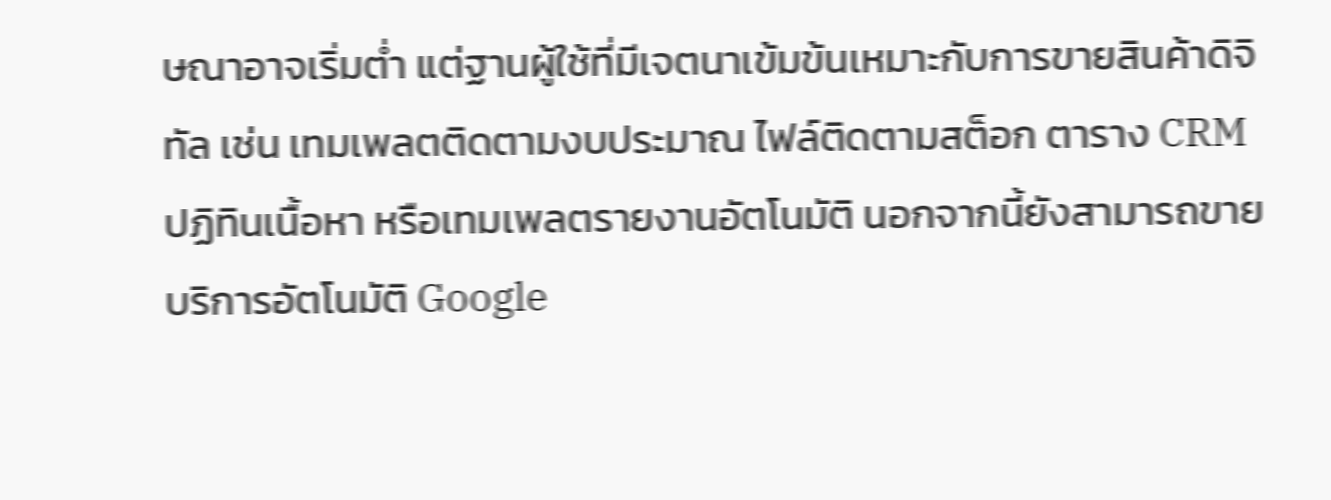ษณาอาจเริ่มต่ำ แต่ฐานผู้ใช้ที่มีเจตนาเข้มข้นเหมาะกับการขายสินค้าดิจิทัล เช่น เทมเพลตติดตามงบประมาณ ไฟล์ติดตามสต็อก ตาราง CRM ปฏิทินเนื้อหา หรือเทมเพลตรายงานอัตโนมัติ นอกจากนี้ยังสามารถขายบริการอัตโนมัติ Google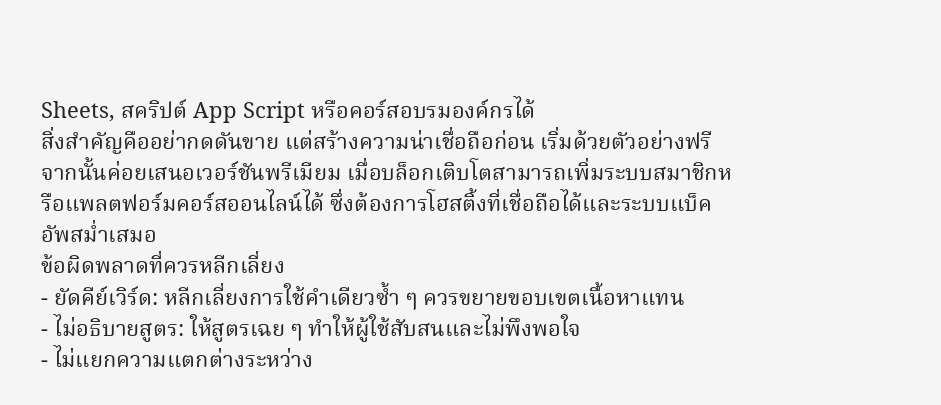Sheets, สคริปต์ App Script หรือคอร์สอบรมองค์กรได้
สิ่งสำคัญคืออย่ากดดันขาย แต่สร้างความน่าเชื่อถือก่อน เริ่มด้วยตัวอย่างฟรี จากนั้นค่อยเสนอเวอร์ชันพรีเมียม เมื่อบล็อกเติบโตสามารถเพิ่มระบบสมาชิกหรือแพลตฟอร์มคอร์สออนไลน์ได้ ซึ่งต้องการโฮสติ้งที่เชื่อถือได้และระบบแบ็คอัพสม่ำเสมอ
ข้อผิดพลาดที่ควรหลีกเลี่ยง
- ยัดคีย์เวิร์ด: หลีกเลี่ยงการใช้คำเดียวซ้ำ ๆ ควรขยายขอบเขตเนื้อหาแทน
- ไม่อธิบายสูตร: ให้สูตรเฉย ๆ ทำให้ผู้ใช้สับสนและไม่พึงพอใจ
- ไม่แยกความแตกต่างระหว่าง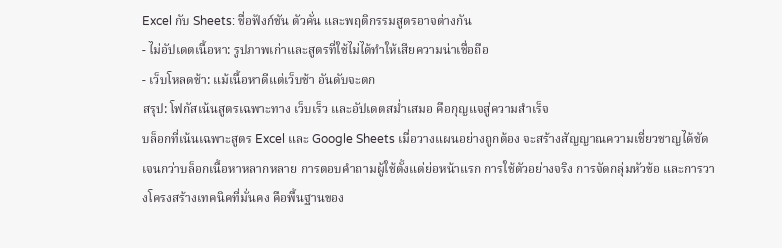Excel กับ Sheets: ชื่อฟังก์ชัน ตัวคั่น และพฤติกรรมสูตรอาจต่างกัน
- ไม่อัปเดตเนื้อหา: รูปภาพเก่าและสูตรที่ใช้ไม่ได้ทำให้เสียความน่าเชื่อถือ
- เว็บโหลดช้า: แม้เนื้อหาดีแต่เว็บช้า อันดับจะตก
สรุป: โฟกัสเน้นสูตรเฉพาะทาง เว็บเร็ว และอัปเดตสม่ำเสมอ คือกุญแจสู่ความสำเร็จ
บล็อกที่เน้นเฉพาะสูตร Excel และ Google Sheets เมื่อวางแผนอย่างถูกต้อง จะสร้างสัญญาณความเชี่ยวชาญได้ชัดเจนกว่าบล็อกเนื้อหาหลากหลาย การตอบคำถามผู้ใช้ตั้งแต่ย่อหน้าแรก การใช้ตัวอย่างจริง การจัดกลุ่มหัวข้อ และการวางโครงสร้างเทคนิคที่มั่นคง คือพื้นฐานของ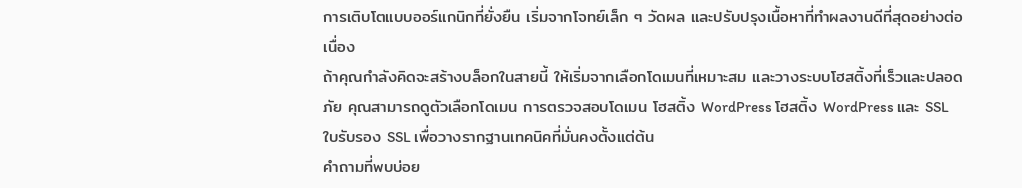การเติบโตแบบออร์แกนิกที่ยั่งยืน เริ่มจากโจทย์เล็ก ๆ วัดผล และปรับปรุงเนื้อหาที่ทำผลงานดีที่สุดอย่างต่อเนื่อง
ถ้าคุณกำลังคิดจะสร้างบล็อกในสายนี้ ให้เริ่มจากเลือกโดเมนที่เหมาะสม และวางระบบโฮสติ้งที่เร็วและปลอดภัย คุณสามารถดูตัวเลือกโดเมน การตรวจสอบโดเมน โฮสติ้ง WordPress โฮสติ้ง WordPress และ SSL ใบรับรอง SSL เพื่อวางรากฐานเทคนิคที่มั่นคงตั้งแต่ต้น
คำถามที่พบบ่อย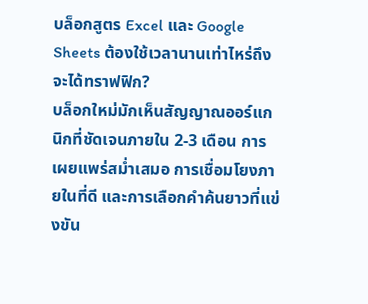บล็อกสูตร Excel และ Google Sheets ต้องใช้เวลานานเท่าไหร่ถึงจะได้ทราฟฟิก?
บล็อกใหม่มักเห็นสัญญาณออร์แกนิกที่ชัดเจนภายใน 2-3 เดือน การเผยแพร่สม่ำเสมอ การเชื่อมโยงภายในที่ดี และการเลือกคำค้นยาวที่แข่งขัน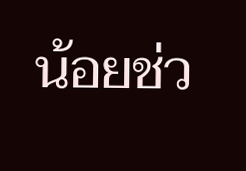น้อยช่ว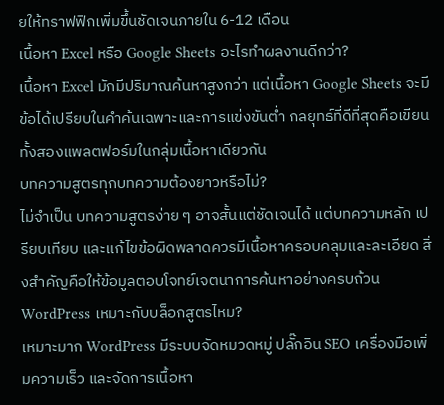ยให้ทราฟฟิกเพิ่มขึ้นชัดเจนภายใน 6-12 เดือน
เนื้อหา Excel หรือ Google Sheets อะไรทำผลงานดีกว่า?
เนื้อหา Excel มักมีปริมาณค้นหาสูงกว่า แต่เนื้อหา Google Sheets จะมีข้อได้เปรียบในคำค้นเฉพาะและการแข่งขันต่ำ กลยุทธ์ที่ดีที่สุดคือเขียนทั้งสองแพลตฟอร์มในกลุ่มเนื้อหาเดียวกัน
บทความสูตรทุกบทความต้องยาวหรือไม่?
ไม่จำเป็น บทความสูตรง่าย ๆ อาจสั้นแต่ชัดเจนได้ แต่บทความหลัก เปรียบเทียบ และแก้ไขข้อผิดพลาดควรมีเนื้อหาครอบคลุมและละเอียด สิ่งสำคัญคือให้ข้อมูลตอบโจทย์เจตนาการค้นหาอย่างครบถ้วน
WordPress เหมาะกับบล็อกสูตรไหม?
เหมาะมาก WordPress มีระบบจัดหมวดหมู่ ปลั๊กอิน SEO เครื่องมือเพิ่มความเร็ว และจัดการเนื้อหา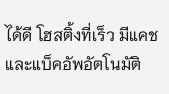ได้ดี โฮสติ้งที่เร็ว มีแคช และแบ็คอัพอัตโนมัติ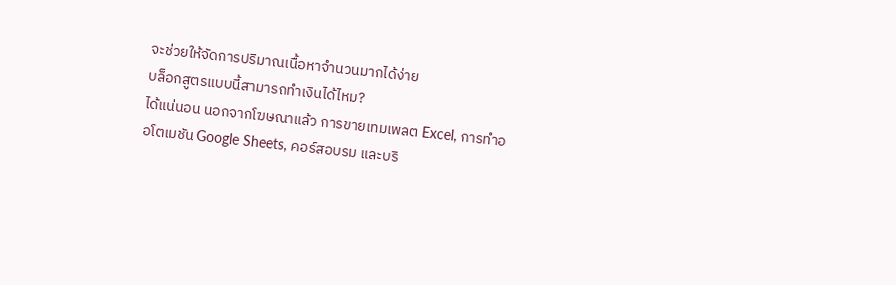จะช่วยให้จัดการปริมาณเนื้อหาจำนวนมากได้ง่าย
บล็อกสูตรแบบนี้สามารถทำเงินได้ไหม?
ได้แน่นอน นอกจากโฆษณาแล้ว การขายเทมเพลต Excel, การทำออโตเมชัน Google Sheets, คอร์สอบรม และบริ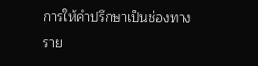การให้คำปรึกษาเป็นช่องทางราย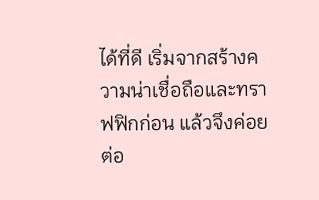ได้ที่ดี เริ่มจากสร้างความน่าเชื่อถือและทราฟฟิกก่อน แล้วจึงค่อยต่อ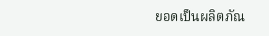ยอดเป็นผลิตภัณ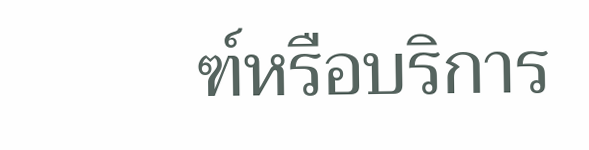ฑ์หรือบริการ